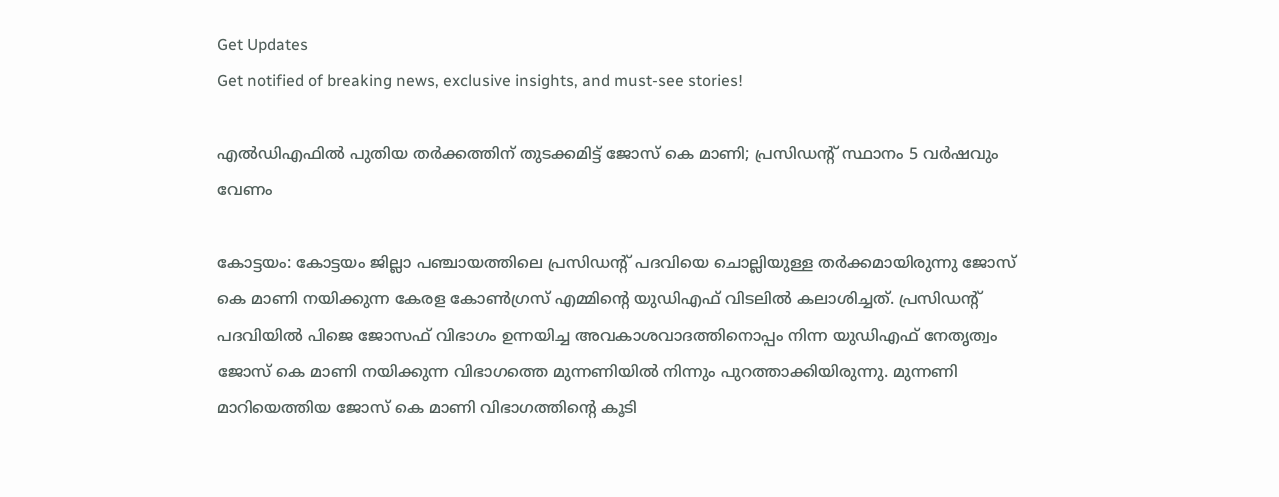Get Updates
Get notified of breaking news, exclusive insights, and must-see stories!

എല്‍ഡിഎഫില്‍ പുതിയ തര്‍ക്കത്തിന് തുടക്കമിട്ട് ജോസ് കെ മാണി; പ്രസിഡന്റ് സ്ഥാനം 5 വർഷവും വേണം

കോട്ടയം: കോട്ടയം ജില്ലാ പഞ്ചായത്തിലെ പ്രസിഡന്‍റ് പദവിയെ ചൊല്ലിയുള്ള തര്‍ക്കമായിരുന്നു ജോസ് കെ മാണി നയിക്കുന്ന കേരള കോണ്‍ഗ്രസ് എമ്മിന്‍റെ യുഡിഎഫ് വിടലില്‍ കലാശിച്ചത്. പ്രസിഡന്‍റ് പദവിയില്‍ പിജെ ജോസഫ് വിഭാഗം ഉന്നയിച്ച അവകാശവാദത്തിനൊപ്പം നിന്ന യുഡിഎഫ് നേതൃത്വം ജോസ് കെ മാണി നയിക്കുന്ന വിഭാഗത്തെ മുന്നണിയില്‍ നിന്നും പുറത്താക്കിയിരുന്നു. മുന്നണി മാറിയെത്തിയ ജോസ് കെ മാണി വിഭാഗത്തിന്‍റെ കൂടി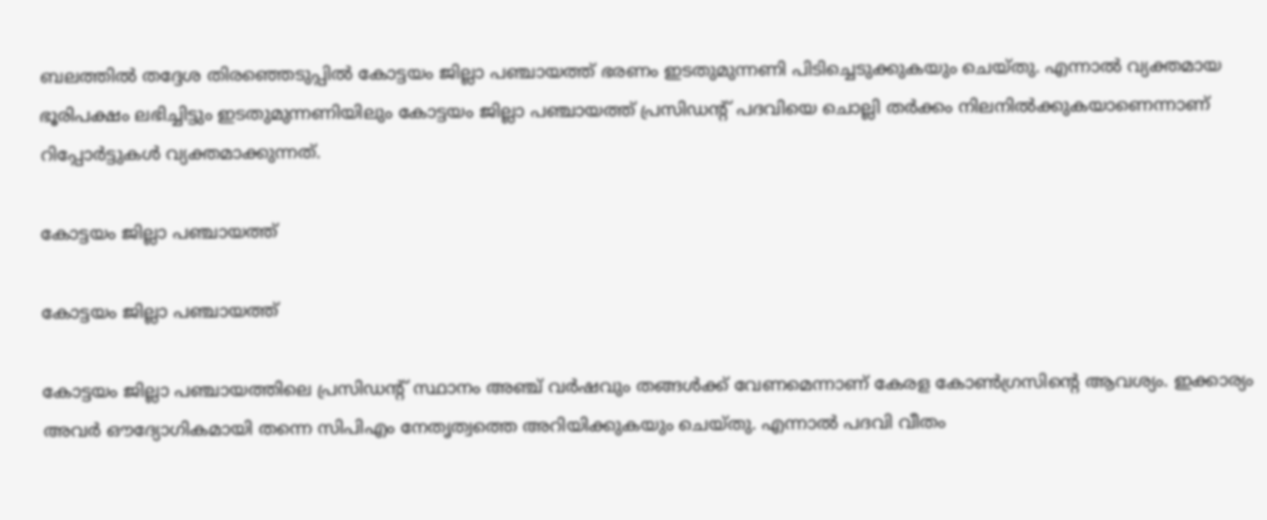ബലത്തില്‍ തദ്ദേശ തിരഞ്ഞെടുപ്പില്‍ കോട്ടയം ജില്ലാ പഞ്ചായത്ത് ഭരണം ഇടതുമുന്നണി പിടിച്ചെടുക്കുകയും ചെയ്തു. എന്നാല്‍ വ്യക്തമായ ഭൂരിപക്ഷം ലഭിച്ചിട്ടും ഇടതുമുന്നണിയിലും കോട്ടയം ജില്ലാ പഞ്ചായത്ത് പ്രസിഡന്‍റ് പദവിയെ ചൊല്ലി തര്‍ക്കം നിലനില്‍ക്കുകയാണെന്നാണ് റിപ്പോര്‍ട്ടുകള്‍ വ്യക്തമാക്കുന്നത്.

കോട്ടയം ജില്ലാ പഞ്ചായത്ത്

കോട്ടയം ജില്ലാ പഞ്ചായത്ത്

കോട്ടയം ജില്ലാ പഞ്ചായത്തിലെ പ്രസിഡന്‍റ് സ്ഥാനം അഞ്ച് വര്‍ഷവും തങ്ങള്‍ക്ക് വേണമെന്നാണ് കേരള കോണ്‍ഗ്രസിന്‍റെ ആവശ്യം. ഇക്കാര്യം അവര്‍ ഔദ്യോഗികമായി തന്നെ സിപിഎം നേതൃത്വത്തെ അറിയിക്കുകയും ചെയ്തു. എന്നാല്‍ പദവി വീതം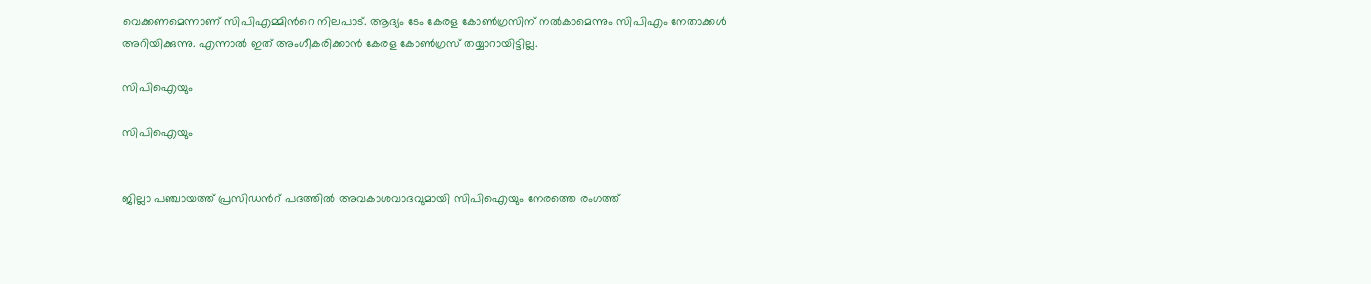വെക്കണമെന്നാണ് സിപിഎമ്മിന്‍റെ നിലപാട്. ആദ്യം ടേം കേരള കോണ്‍ഗ്രസിന് നല്‍കാമെന്നും സിപിഎം നേതാക്കള്‍ അറിയിക്കുന്നു. എന്നാല്‍ ഇത് അംഗീകരിക്കാന്‍ കേരള കോണ്‍ഗ്രസ് തയ്യാറായിട്ടില്ല.

സിപിഐയും

സിപിഐയും


ജില്ലാ പഞ്ചായത്ത് പ്രസിഡന്‍റ് പദത്തില്‍ അവകാശവാദവുമായി സിപിഐയും നേരത്തെ രംഗത്ത്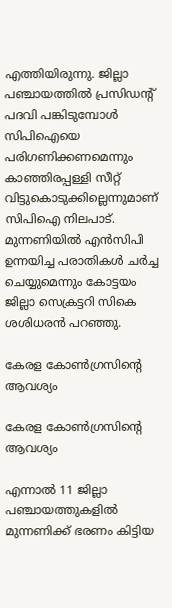എത്തിയിരുന്നു. ജില്ലാ പഞ്ചായത്തില്‍ പ്രസിഡന്‍റ് പദവി പങ്കിടുമ്പോള്‍ സിപിഐയെ പരിഗണിക്കണമെന്നും കാഞ്ഞിരപ്പള്ളി സീറ്റ് വിട്ടുകൊടുക്കില്ലെന്നുമാണ് സിപിഐ നിലപാട്. മുന്നണിയില്‍ എന്‍സിപി ഉന്നയിച്ച പരാതികള്‍ ചര്‍ച്ച ചെയ്യുമെന്നും കോട്ടയം ജില്ലാ സെക്രട്ടറി സികെ ശശിധരന്‍ പറഞ്ഞു.

കേരള കോണ്‍ഗ്രസിന്‍റെ ആവശ്യം

കേരള കോണ്‍ഗ്രസിന്‍റെ ആവശ്യം

എന്നാല്‍ 11 ജില്ലാ പഞ്ചായത്തുകളില്‍ മുന്നണിക്ക് ഭരണം കിട്ടിയ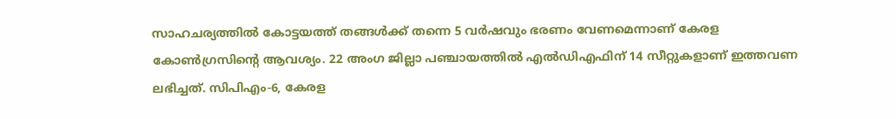സാഹചര്യത്തില്‍ കോട്ടയത്ത് തങ്ങള്‍ക്ക് തന്നെ 5 വര്‍ഷവും ഭരണം വേണമെന്നാണ് കേരള കോണ്‍ഗ്രസിന്‍റെ ആവശ്യം. 22 അംഗ ജില്ലാ പഞ്ചായത്തില്‍ എല്‍ഡിഎഫിന് 14 സീറ്റുകളാണ് ഇത്തവണ ലഭിച്ചത്. സിപിഎം-6, കേരള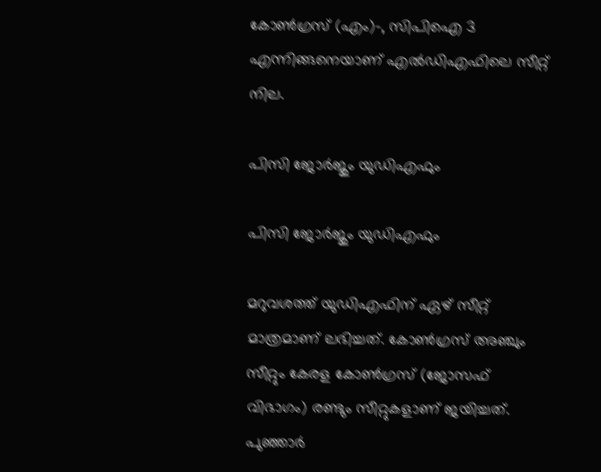കോണ്‍ഗ്രസ് (എം)-, സിപിഐ 3 എന്നിങ്ങനെയാണ് എല്‍ഡിഎഫിലെ സീറ്റ് നില.

പിസി ജോര്‍ജും യുഡിഎഫും

പിസി ജോര്‍ജും യുഡിഎഫും

മറുവശത്ത് യുഡിഎഫിന് ഏഴ് സീറ്റ് മാത്രമാണ് ലഭിച്ചത്. കോൺഗ്രസ് അഞ്ചും സീറ്റും കേരള കോൺഗ്രസ് (ജോസഫ് വിഭാഗം) രണ്ടും സീറ്റുകളാണ് ജയിച്ചത്. പുഞ്ഞാര്‍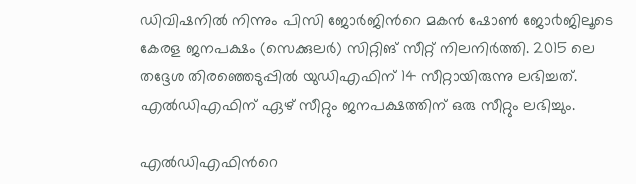ഡിവിഷനില്‍ നിന്നും പിസി ജോര്‍ജിന്‍റെ മകന്‍ ഷോണ്‍ ജോ൪ജിലൂടെ കേരള ജനപക്ഷം (സെക്കുലർ) സിറ്റിങ് സീറ്റ് നിലനിര്‍ത്തി. 2015 ലെ തദ്ദേശ തിരഞ്ഞെടുപ്പില്‍ യുഡിഎഫിന് 14 സീറ്റായിരുന്നു ലഭിച്ചത്. എല്‍ഡിഎഫിന് ഏഴ് സീറ്റും ജനപക്ഷത്തിന് ഒരു സീറ്റും ലഭിച്ചും.

എല്‍ഡിഎഫിന്‍റെ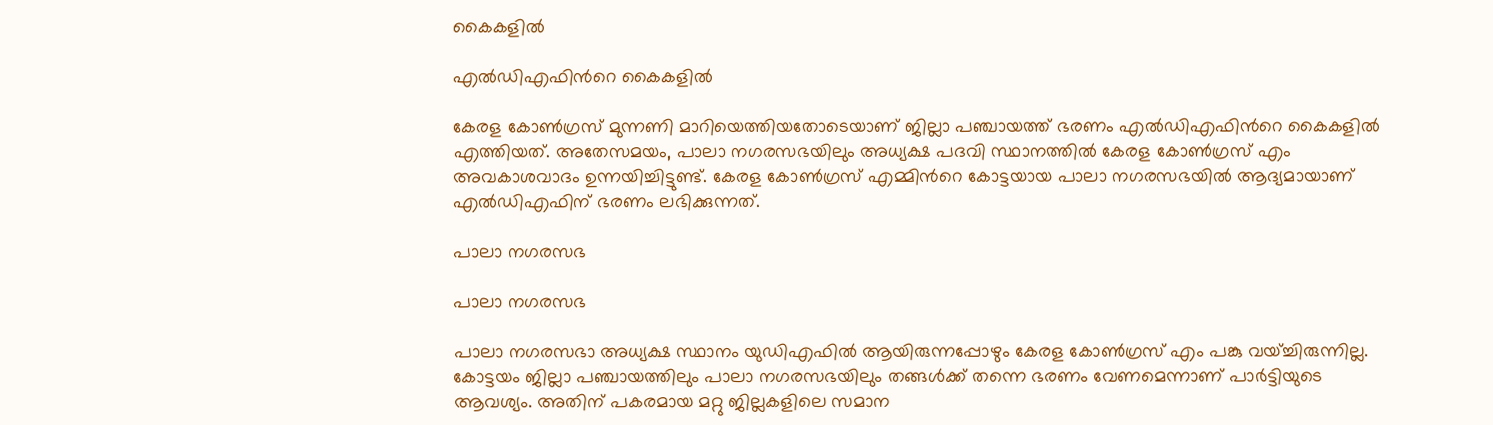കൈകളില്‍

എല്‍ഡിഎഫിന്‍റെ കൈകളില്‍

കേരള കോണ്‍ഗ്രസ് മുന്നണി മാറിയെത്തിയതോടെയാണ് ജില്ലാ പഞ്ചായത്ത് ഭരണം എല്‍ഡിഎഫിന്‍റെ കൈകളില്‍ എത്തിയത്. അതേസമയം, പാലാ നഗരസഭയിലും അധ്യക്ഷ പദവി സ്ഥാനത്തില്‍ കേരള കോണ്‍ഗ്രസ് എം അവകാശവാദം ഉന്നയിച്ചിട്ടുണ്ട്. കേരള കോണ്‍ഗ്രസ് എമ്മിന്‍റെ കോട്ടയായ പാലാ നഗരസഭയിൽ ആദ്യമായാണ് എൽഡിഎഫിന് ഭരണം ലഭിക്കുന്നത്.

പാലാ നഗരസഭ

പാലാ നഗരസഭ

പാലാ നഗരസഭാ അധ്യക്ഷ സ്ഥാനം യുഡിഎഫില്‍ ആയിരുന്നപ്പോഴും കേരള കോണ്‍ഗ്രസ് എം പങ്കു വയ്ച്ചിരുന്നില്ല. കോട്ടയം ജില്ലാ പഞ്ചായത്തിലും പാലാ നഗരസഭയിലും തങ്ങള്‍ക്ക് തന്നെ ഭരണം വേണമെന്നാണ് പാര്‍ട്ടിയുടെ ആവശ്യം. അതിന് പകരമായ മറ്റു ജില്ലകളിലെ സമാന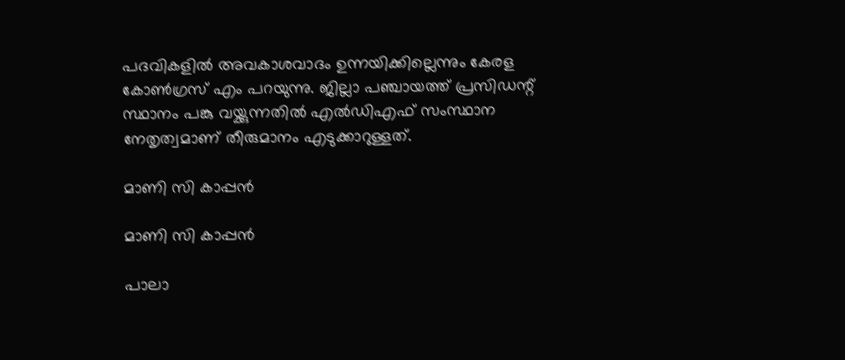പദവികളില്‍ അവകാശവാദം ഉന്നയിക്കില്ലെന്നും കേരള കോണ്‍ഗ്രസ് എം പറയുന്നു. ജില്ലാ പഞ്ചായത്ത് പ്രസിഡന്റ് സ്ഥാനം പങ്കു വയ്ക്കുന്നതിൽ എൽഡിഎഫ് സംസ്ഥാന നേതൃത്വമാണ് തീരുമാനം എടുക്കാറുള്ളത്.

മാണി സി കാപ്പന്‍

മാണി സി കാപ്പന്‍

പാലാ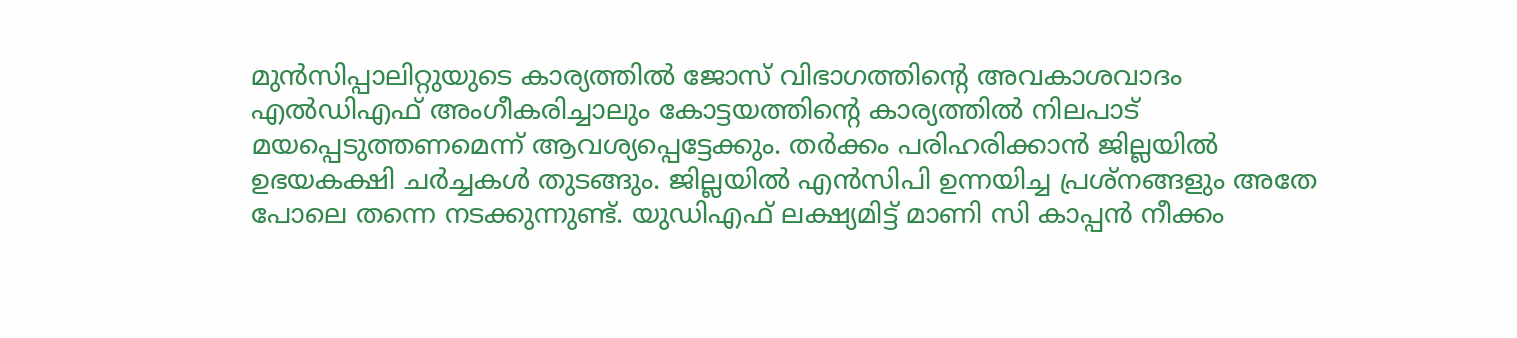മുന്‍സിപ്പാലിറ്റുയുടെ കാര്യത്തില്‍ ജോസ് വിഭാഗത്തിന്‍റെ അവകാശവാദം എല്‍ഡിഎഫ് അംഗീകരിച്ചാലും കോട്ടയത്തിന്‍റെ കാര്യത്തില്‍ നിലപാട് മയപ്പെടുത്തണമെന്ന് ആവശ്യപ്പെട്ടേക്കും. തര്‍ക്കം പരിഹരിക്കാന്‍ ജില്ലയില്‍ ഉഭയകക്ഷി ചര്‍ച്ചകള്‍ തുടങ്ങും. ജില്ലയില്‍ എന്‍സിപി ഉന്നയിച്ച പ്രശ്നങ്ങളും അതേ പോലെ തന്നെ നടക്കുന്നുണ്ട്. യുഡിഎഫ് ലക്ഷ്യമിട്ട് മാണി സി കാപ്പന്‍ നീക്കം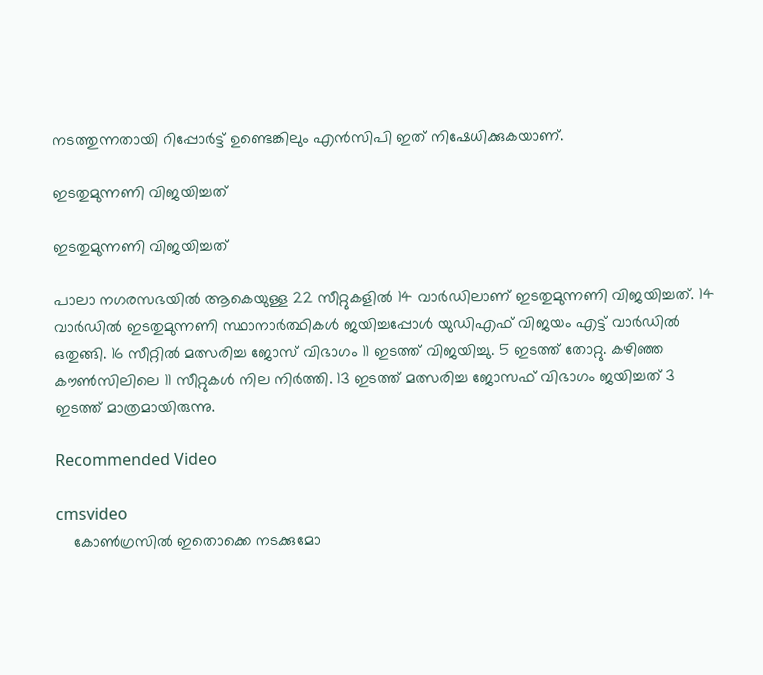നടത്തുന്നതായി റിപ്പോര്‍ട്ട് ഉണ്ടെങ്കിലും എന്‍സിപി ഇത് നിഷേധിക്കുകയാണ്.

ഇടതുമുന്നണി വിജയിച്ചത്

ഇടതുമുന്നണി വിജയിച്ചത്

പാലാ നഗരസഭയില്‍ ആകെയുള്ള 22 സീറ്റുകളില്‍ 14 വാര്‍ഡിലാണ് ഇടതുമുന്നണി വിജയിച്ചത്. 14 വാര്‍ഡില്‍ ഇടതുമുന്നണി സ്ഥാനാര്‍ത്ഥികള്‍ ജയിച്ചപ്പോള്‍ യുഡിഎഫ് വിജയം എട്ട് വാര്‍ഡില്‍ ഒതുങ്ങി. 16 സീറ്റിൽ മത്സരിച്ച ജോസ് വിഭാഗം 11 ഇടത്ത് വിജയിച്ചു. 5 ഇടത്ത് തോറ്റു. കഴിഞ്ഞ കൗൺസിലിലെ 11 സീറ്റുകൾ നില നിർത്തി. 13 ഇടത്ത് മത്സരിച്ച ജോസഫ് വിഭാഗം ജയിച്ചത് 3 ഇടത്ത് മാത്രമായിരുന്നു.

Recommended Video

cmsvideo
    കോൺഗ്രസിൽ ഇതൊക്കെ നടക്കുമോ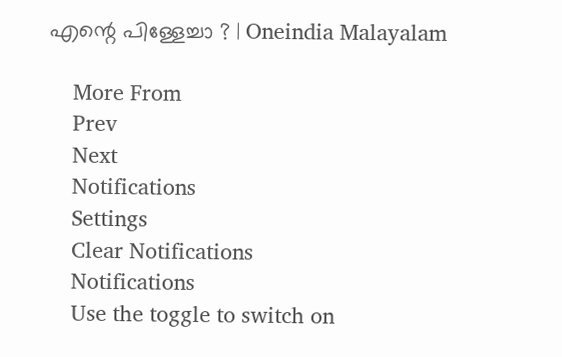എന്റെ പിള്ളേച്ചാ ? | Oneindia Malayalam

    More From
    Prev
    Next
    Notifications
    Settings
    Clear Notifications
    Notifications
    Use the toggle to switch on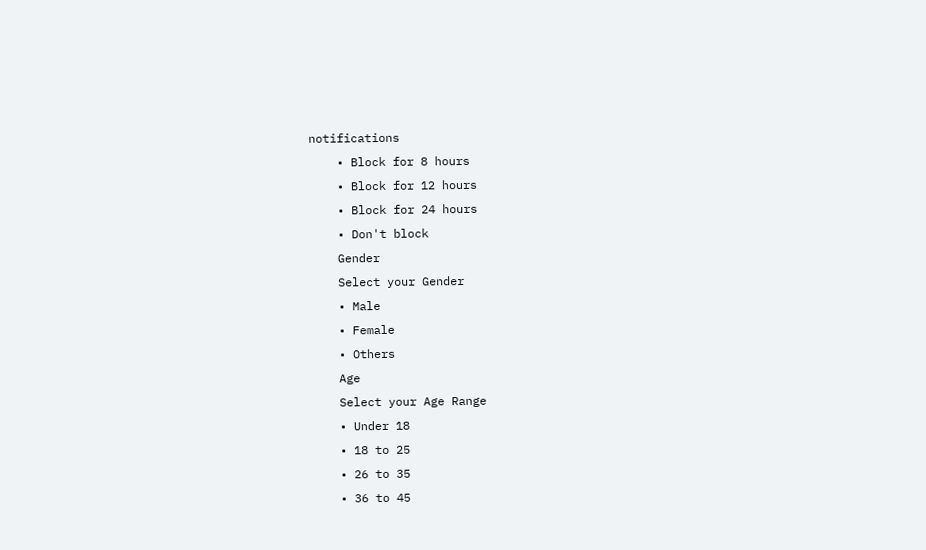notifications
    • Block for 8 hours
    • Block for 12 hours
    • Block for 24 hours
    • Don't block
    Gender
    Select your Gender
    • Male
    • Female
    • Others
    Age
    Select your Age Range
    • Under 18
    • 18 to 25
    • 26 to 35
    • 36 to 45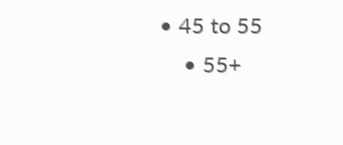• 45 to 55
    • 55+